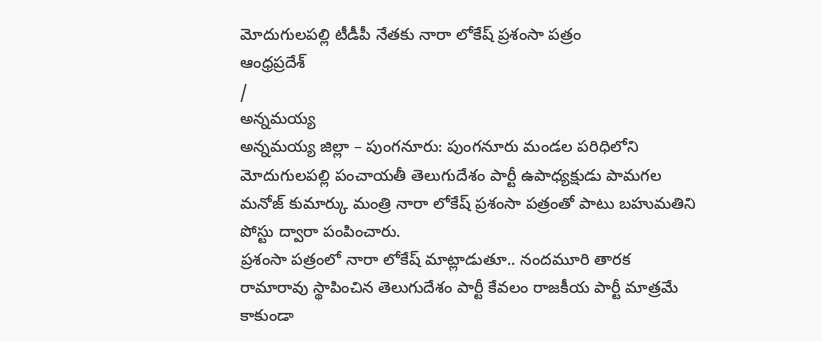మోదుగులపల్లి టీడీపీ నేతకు నారా లోకేష్ ప్రశంసా పత్రం
ఆంధ్రప్రదేశ్
/
అన్నమయ్య
అన్నమయ్య జిల్లా – పుంగనూరు: పుంగనూరు మండల పరిధిలోని మోదుగులపల్లి పంచాయతీ తెలుగుదేశం పార్టీ ఉపాధ్యక్షుడు పామగల మనోజ్ కుమార్కు మంత్రి నారా లోకేష్ ప్రశంసా పత్రంతో పాటు బహుమతిని పోస్టు ద్వారా పంపించారు.
ప్రశంసా పత్రంలో నారా లోకేష్ మాట్లాడుతూ.. నందమూరి తారక రామారావు స్థాపించిన తెలుగుదేశం పార్టీ కేవలం రాజకీయ పార్టీ మాత్రమే కాకుండా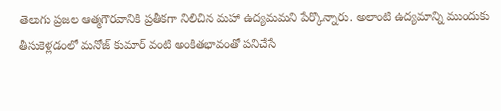తెలుగు ప్రజల ఆత్మగౌరవానికి ప్రతీకగా నిలిచిన మహా ఉద్యమమని పేర్కొన్నారు. అలాంటి ఉద్యమాన్ని ముందుకు తీసుకెళ్లడంలో మనోజ్ కుమార్ వంటి అంకితభావంతో పనిచేసే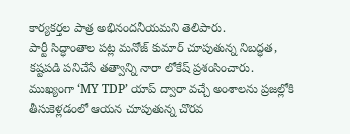కార్యకర్తల పాత్ర అభినందనీయమని తెలిపారు.
పార్టీ సిద్ధాంతాల పట్ల మనోజ్ కుమార్ చూపుతున్న నిబద్ధత, కష్టపడి పనిచేసే తత్వాన్ని నారా లోకేష్ ప్రశంసించారు. ముఖ్యంగా ‘MY TDP’ యాప్ ద్వారా వచ్చే అంశాలను ప్రజల్లోకి తీసుకెళ్లడంలో ఆయన చూపుతున్న చొరవ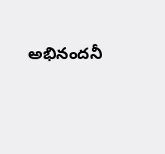అభినందనీ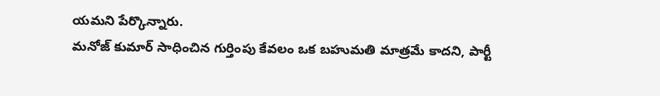యమని పేర్కొన్నారు.
మనోజ్ కుమార్ సాధించిన గుర్తింపు కేవలం ఒక బహుమతి మాత్రమే కాదని, పార్టీ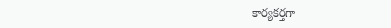కార్యకర్తగా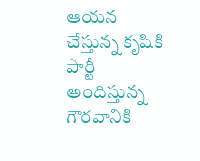ఆయన చేస్తున్న కృషికి పార్టీ అందిస్తున్న గౌరవానికి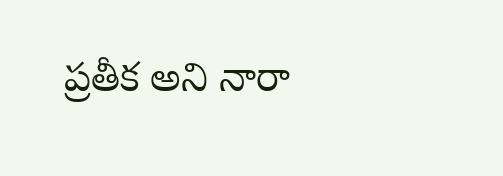ప్రతీక అని నారా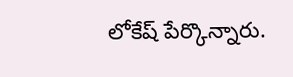లోకేష్ పేర్కొన్నారు.